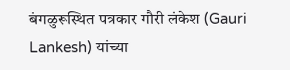बंगळुरूस्थित पत्रकार गौरी लंकेश (Gauri Lankesh) यांच्या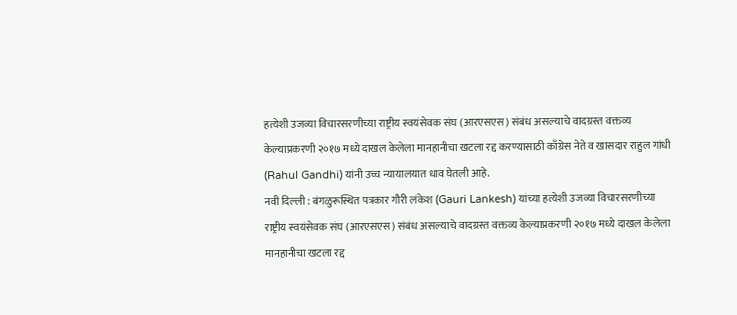हत्येशी उजव्या विचारसरणीच्या राष्ट्रीय स्वयंसेवक संघ (आरएसएस) संबंध असल्याचे वादग्रस्त वक्तव्य केल्याप्रकरणी २०१७ मध्ये दाखल केलेला मानहानीचा खटला रद्द करण्यासाठी काँग्रेस नेते व खासदार राहुल गांधी (Rahul Gandhi) यांनी उच्च न्यायालयात धाव घेतली आहे.
नवी दिल्ली : बंगळुरूस्थित पत्रकार गौरी लंकेश (Gauri Lankesh) यांच्या हत्येशी उजव्या विचारसरणीच्या राष्ट्रीय स्वयंसेवक संघ (आरएसएस) संबंध असल्याचे वादग्रस्त वक्तव्य केल्याप्रकरणी २०१७ मध्ये दाखल केलेला मानहानीचा खटला रद्द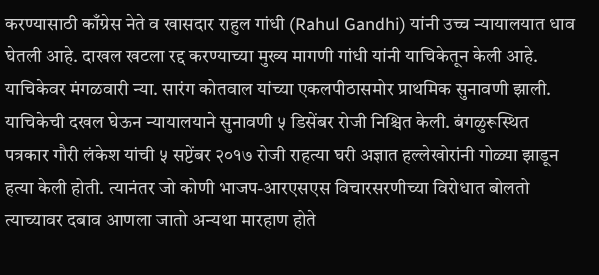करण्यासाठी काँग्रेस नेते व खासदार राहुल गांधी (Rahul Gandhi) यांनी उच्च न्यायालयात धाव घेतली आहे. दाखल खटला रद्द करण्याच्या मुख्य मागणी गांधी यांनी याचिकेतून केली आहे.
याचिकेवर मंगळवारी न्या. सारंग कोतवाल यांच्या एकलपीठासमोर प्राथमिक सुनावणी झाली. याचिकेची दखल घेऊन न्यायालयाने सुनावणी ५ डिसेंबर रोजी निश्चित केली. बंगळुरूस्थित पत्रकार गौरी लंकेश यांची ५ सप्टेंबर २०१७ रोजी राहत्या घरी अज्ञात हल्लेखोरांनी गोळ्या झाडून हत्या केली होती. त्यानंतर जो कोणी भाजप-आरएसएस विचारसरणीच्या विरोधात बोलतो त्याच्यावर दबाव आणला जातो अन्यथा मारहाण होते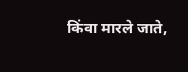किंवा मारले जाते,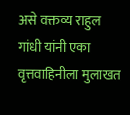असे वक्तव्य राहुल गांधी यांनी एका वृत्तवाहिनीला मुलाखत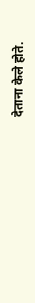देताना केले होते.